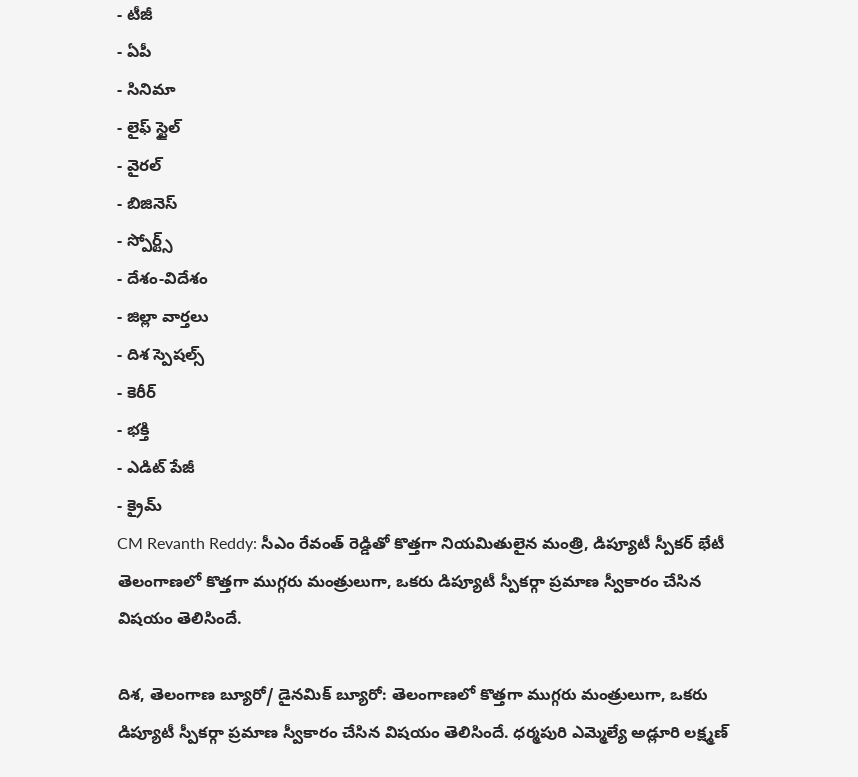- టీజీ
- ఏపీ
- సినిమా
- లైఫ్ స్టైల్
- వైరల్
- బిజినెస్
- స్పోర్ట్స్
- దేశం-విదేశం
- జిల్లా వార్తలు
- దిశ స్పెషల్స్
- కెరీర్
- భక్తి
- ఎడిట్ పేజీ
- క్రైమ్
CM Revanth Reddy: సీఎం రేవంత్ రెడ్డితో కొత్తగా నియమితులైన మంత్రి, డిప్యూటీ స్పీకర్ భేటీ
తెలంగాణలో కొత్తగా ముగ్గరు మంత్రులుగా, ఒకరు డిప్యూటీ స్పీకర్గా ప్రమాణ స్వీకారం చేసిన విషయం తెలిసిందే.

దిశ, తెలంగాణ బ్యూరో/ డైనమిక్ బ్యూరో: తెలంగాణలో కొత్తగా ముగ్గరు మంత్రులుగా, ఒకరు డిప్యూటీ స్పీకర్గా ప్రమాణ స్వీకారం చేసిన విషయం తెలిసిందే. ధర్మపురి ఎమ్మెల్యే అడ్లూరి లక్ష్మణ్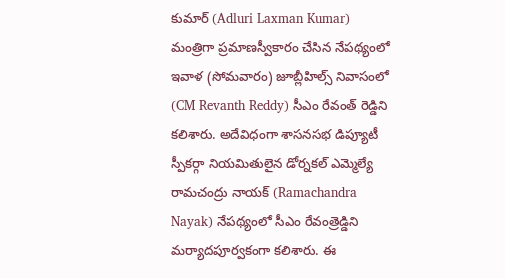కుమార్ (Adluri Laxman Kumar) మంత్రిగా ప్రమాణస్వీకారం చేసిన నేపథ్యంలో ఇవాళ (సోమవారం) జూబ్లీహిల్స్ నివాసంలో (CM Revanth Reddy) సీఎం రేవంత్ రెడ్డిని కలిశారు. అదేవిధంగా శాసనసభ డిప్యూటీ స్పీకర్గా నియమితులైన డోర్నకల్ ఎమ్మెల్యే రామచంద్రు నాయక్ (Ramachandra Nayak) నేపథ్యంలో సీఎం రేవంత్రెడ్డిని మర్యాదపూర్వకంగా కలిశారు. ఈ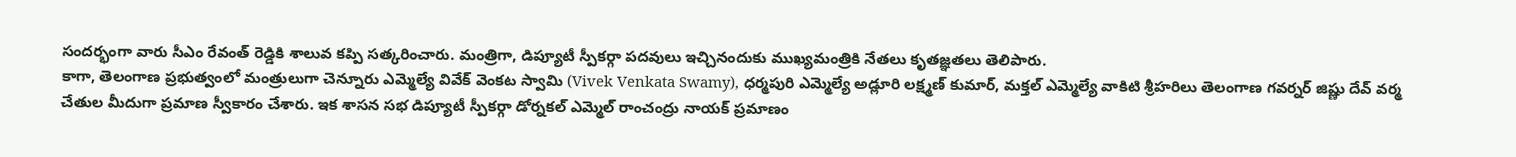సందర్భంగా వారు సీఎం రేవంత్ రెడ్డికి శాలువ కప్పి సత్కరించారు. మంత్రిగా, డిప్యూటీ స్పీకర్గా పదవులు ఇచ్చినందుకు ముఖ్యమంత్రికి నేతలు కృతజ్ఞతలు తెలిపారు.
కాగా, తెలంగాణ ప్రభుత్వంలో మంత్రులుగా చెన్నూరు ఎమ్మెల్యే వివేక్ వెంకట స్వామి (Vivek Venkata Swamy), ధర్మపురి ఎమ్మెల్యే అడ్లూరి లక్ష్మణ్ కుమార్, మక్తల్ ఎమ్మెల్యే వాకిటి శ్రీహరిలు తెలంగాణ గవర్నర్ జిష్ణు దేవ్ వర్మ చేతుల మీదుగా ప్రమాణ స్వీకారం చేశారు. ఇక శాసన సభ డిప్యూటీ స్పీకర్గా డోర్నకల్ ఎమ్మెల్ రాంచంద్రు నాయక్ ప్రమాణం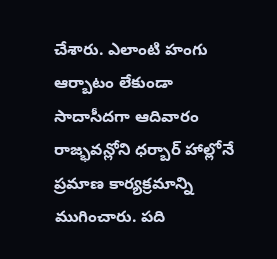చేశారు. ఎలాంటి హంగు ఆర్బాటం లేకుండా సాదాసీదగా ఆదివారం రాజ్భవన్లోని ధర్బార్ హాల్లోనే ప్రమాణ కార్యక్రమాన్ని ముగించారు. పది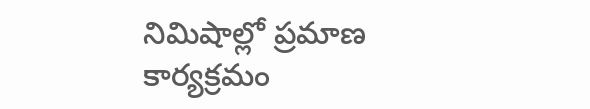నిమిషాల్లో ప్రమాణ కార్యక్రమం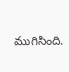ముగిసింది.